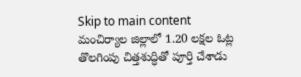Skip to main content
మంచిర్యాల జిల్లాలో 1.20 లక్షల ఓట్ల తొలగింపు చిత్తశుద్ధితో పూర్తి చేశాడు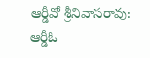ఆర్డీవో శ్రీనివాసరావు: ఆర్డీఓ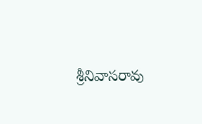శ్రీనివాసరావు